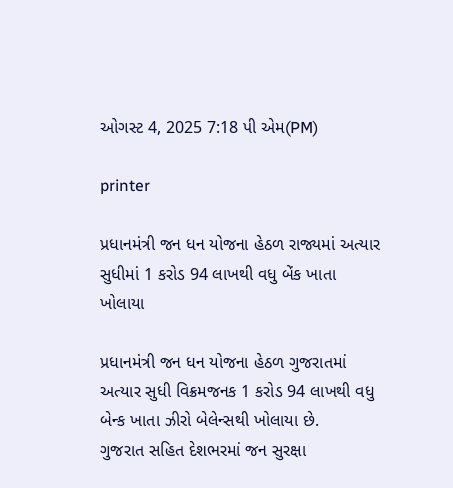ઓગસ્ટ 4, 2025 7:18 પી એમ(PM)

printer

પ્રધાનમંત્રી જન ધન યોજના હેઠળ રાજ્યમાં અત્યાર સુધીમાં 1 કરોડ 94 લાખથી વધુ બેંક ખાતા ખોલાયા

પ્રધાનમંત્રી જન ધન યોજના હેઠળ ગુજરાતમાં અત્યાર સુધી વિક્રમજનક 1 કરોડ 94 લાખથી વધુ બેન્ક ખાતા ઝીરો બેલેન્સથી ખોલાયા છે.
ગુજરાત સહિત દેશભરમાં જન સુરક્ષા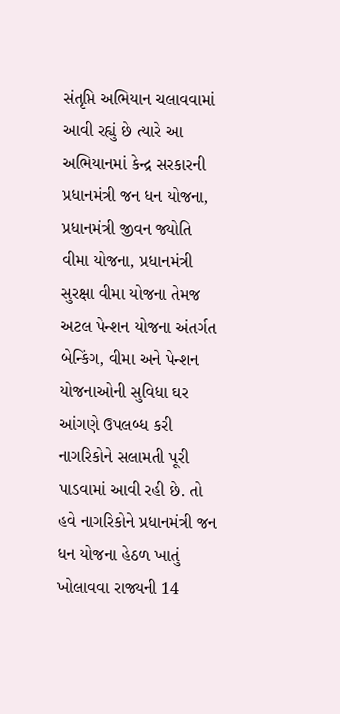સંતૃપ્તિ અભિયાન ચલાવવામાં આવી રહ્યું છે ત્યારે આ અભિયાનમાં કેન્દ્ર સરકારની પ્રધાનમંત્રી જન ધન યોજના, પ્રધાનમંત્રી જીવન જ્યોતિ વીમા યોજના, પ્રધાનમંત્રી સુરક્ષા વીમા યોજના તેમજ અટલ પેન્શન યોજના અંતર્ગત બેન્કિંગ, વીમા અને પેન્શન યોજનાઓની સુવિધા ઘર આંગણે ઉપલબ્ધ કરી નાગરિકોને સલામતી પૂરી પાડવામાં આવી રહી છે. તો હવે નાગરિકોને પ્રધાનમંત્રી જન ધન યોજના હેઠળ ખાતું ખોલાવવા રાજ્યની 14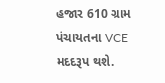હજાર 610 ગ્રામ પંચાયતના VCE મદદરૂપ થશે.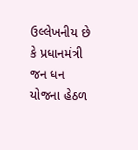ઉલ્લેખનીય છે કે પ્રધાનમંત્રી જન ધન યોજના હેઠળ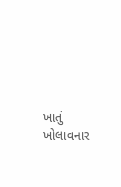ખાતું ખોલાવનાર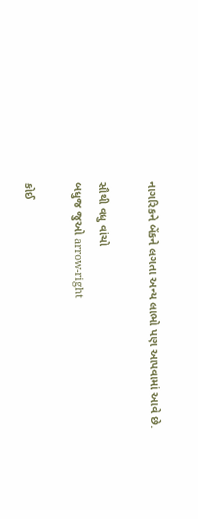નાગરિકને બેંકને લગતા અન્ય લાભો પણ આપવામાં આવે છે.

સૌથી વધુ વાંચો
બધુજ જુઓ arrow-right

કોઈ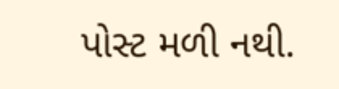પોસ્ટ મળી નથી.